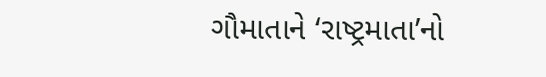ગૌમાતાને ‘રાષ્ટ્રમાતા’નો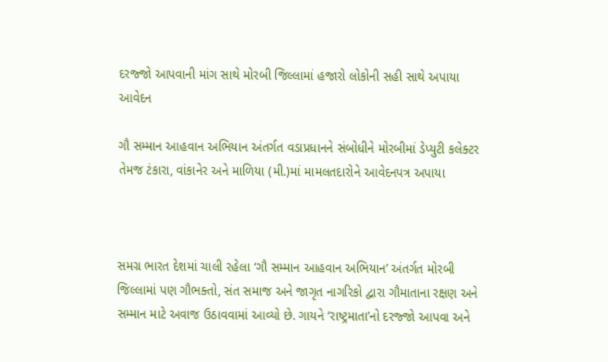દરજ્જો આપવાની માંગ સાથે મોરબી જિલ્લામાં હજારો લોકોની સહી સાથે અપાયા આવેદન

ગૌ સમ્માન આહવાન અભિયાન અંતર્ગત વડાપ્રધાનને સંબોધીને મોરબીમાં ડેપ્યુટી કલેક્ટર તેમજ ટંકારા, વાંકાનેર અને માળિયા (મી.)માં મામલતદારોને આવેદનપત્ર અપાયા



સમગ્ર ભારત દેશમાં ચાલી રહેલા ‘ગૌ સમ્માન આહવાન અભિયાન’ અંતર્ગત મોરબી જિલ્લામાં પણ ગૌભક્તો, સંત સમાજ અને જાગૃત નાગરિકો દ્વારા ગૌમાતાના રક્ષણ અને સમ્માન માટે અવાજ ઉઠાવવામાં આવ્યો છે. ગાયને ‘રાષ્ટ્રમાતા’નો દરજ્જો આપવા અને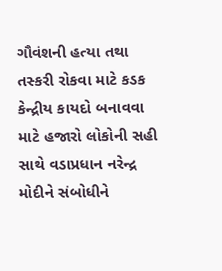ગૌવંશની હત્યા તથા તસ્કરી રોકવા માટે કડક કેન્દ્રીય કાયદો બનાવવા માટે હજારો લોકોની સહી સાથે વડાપ્રધાન નરેન્દ્ર મોદીને સંબોધીને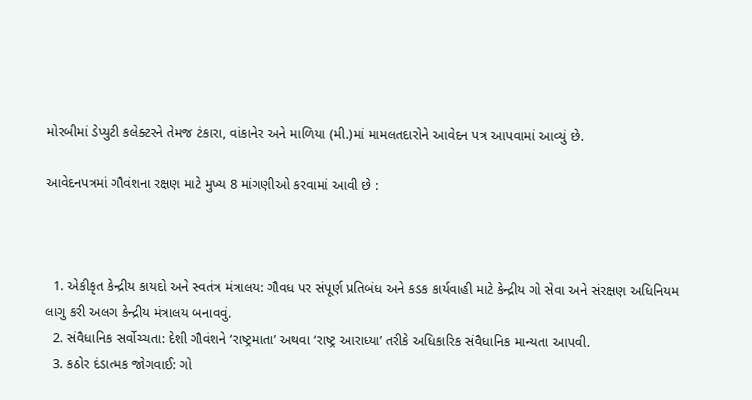મોરબીમાં ડેપ્યુટી કલેક્ટરને તેમજ ટંકારા, વાંકાનેર અને માળિયા (મી.)માં મામલતદારોને આવેદન પત્ર આપવામાં આવ્યું છે.

આવેદનપત્રમાં ગૌવંશના રક્ષણ માટે મુખ્ય 8 માંગણીઓ કરવામાં આવી છે :



  1. એકીકૃત કેન્દ્રીય કાયદો અને સ્વતંત્ર મંત્રાલય: ગૌવધ પર સંપૂર્ણ પ્રતિબંધ અને કડક કાર્યવાહી માટે કેન્દ્રીય ગો સેવા અને સંરક્ષણ અધિનિયમ લાગુ કરી અલગ કેન્દ્રીય મંત્રાલય બનાવવું.
  2. સંવૈધાનિક સર્વોચ્ચતા: દેશી ગૌવંશને ‘રાષ્ટ્રમાતા’ અથવા ‘રાષ્ટ્ર આરાધ્યા’ તરીકે અધિકારિક સંવૈધાનિક માન્યતા આપવી.
  3. કઠોર દંડાત્મક જોગવાઈ: ગો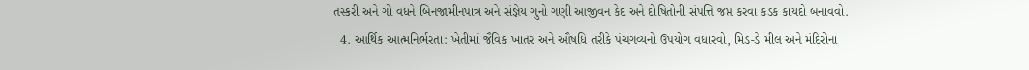તસ્કરી અને ગો વધને બિનજામીનપાત્ર અને સંજ્ઞેય ગુનો ગણી આજીવન કેદ અને દોષિતોની સંપત્તિ જપ્ત કરવા કડક કાયદો બનાવવો.
  4. આર્થિક આત્મનિર્ભરતા: ખેતીમાં જૈવિક ખાતર અને ઔષધિ તરીકે પંચગવ્યનો ઉપયોગ વધારવો, મિડ-ડે મીલ અને મંદિરોના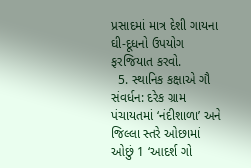પ્રસાદમાં માત્ર દેશી ગાયના ઘી-દૂધનો ઉપયોગ ફરજિયાત કરવો.
  5. સ્થાનિક કક્ષાએ ગૌ સંવર્ધન: દરેક ગ્રામ પંચાયતમાં ‘નંદીશાળા’ અને જિલ્લા સ્તરે ઓછામાં ઓછું 1 ‘આદર્શ ગો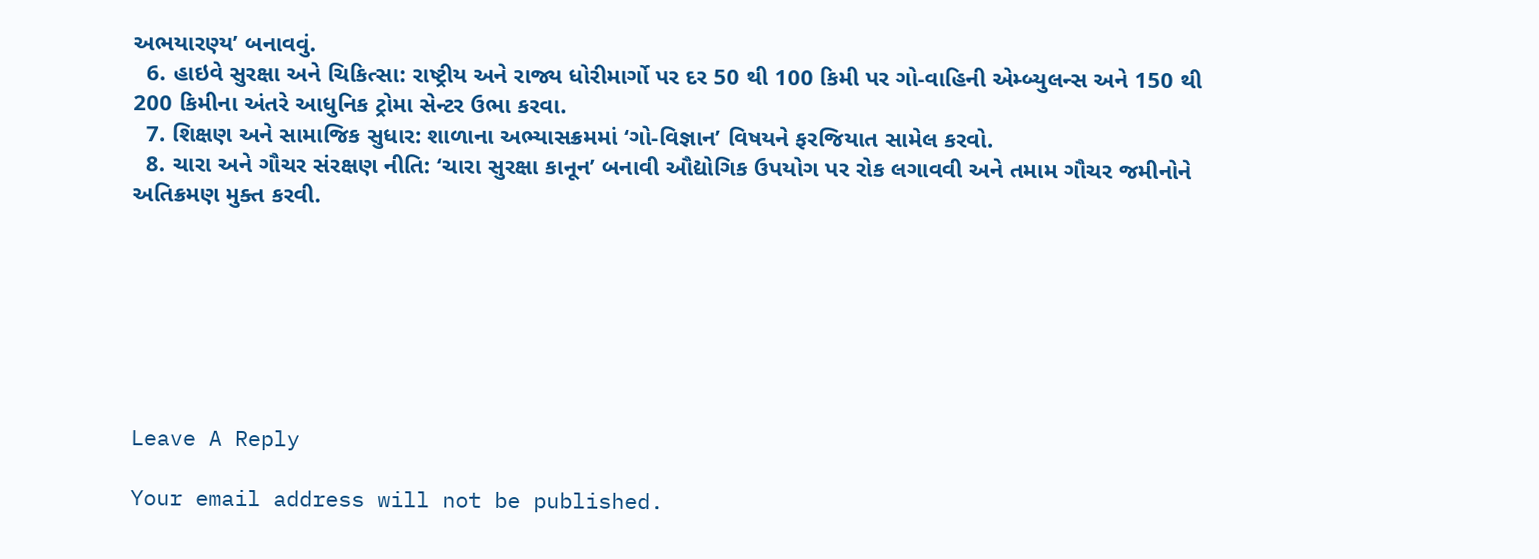અભયારણ્ય’ બનાવવું.
  6. હાઇવે સુરક્ષા અને ચિકિત્સા: રાષ્ટ્રીય અને રાજ્ય ધોરીમાર્ગો પર દર 50 થી 100 કિમી પર ગો-વાહિની એમ્બ્યુલન્સ અને 150 થી 200 કિમીના અંતરે આધુનિક ટ્રોમા સેન્ટર ઉભા કરવા.
  7. શિક્ષણ અને સામાજિક સુધાર: શાળાના અભ્યાસક્રમમાં ‘ગો-વિજ્ઞાન’ વિષયને ફરજિયાત સામેલ કરવો.
  8. ચારા અને ગૌચર સંરક્ષણ નીતિ: ‘ચારા સુરક્ષા કાનૂન’ બનાવી ઔદ્યોગિક ઉપયોગ પર રોક લગાવવી અને તમામ ગૌચર જમીનોને અતિક્રમણ મુક્ત કરવી.







Leave A Reply

Your email address will not be published.